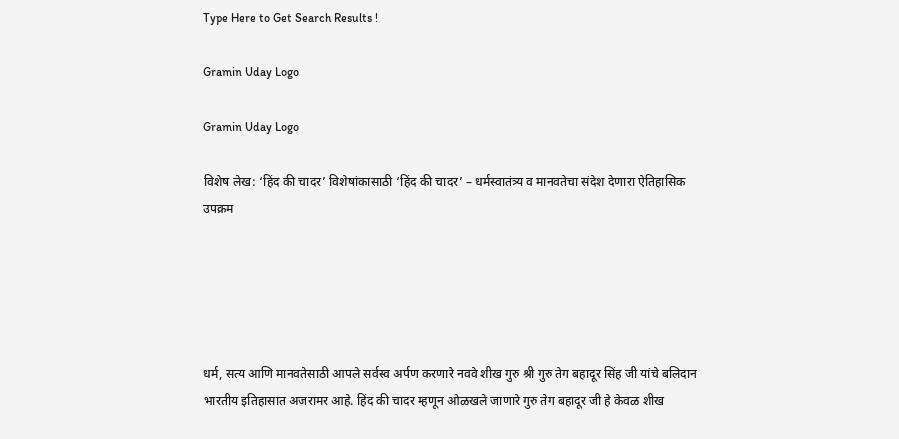Type Here to Get Search Results !

Gramin Uday Logo

Gramin Uday Logo

विशेष लेख: ‘हिंद की चादर’ विशेषांकासाठी ‘हिंद की चादर’ – धर्मस्वातंत्र्य व मानवतेचा संदेश देणारा ऐतिहासिक उपक्रम





धर्म, सत्य आणि मानवतेसाठी आपले सर्वस्व अर्पण करणारे नववे शीख गुरु श्री गुरु तेग बहादूर सिंह जी यांचे बलिदान भारतीय इतिहासात अजरामर आहे. हिंद की चादर म्हणून ओळखले जाणारे गुरु तेग बहादूर जी हे केवळ शीख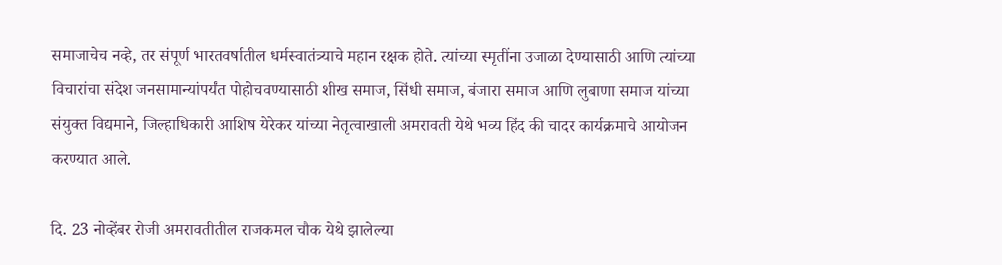समाजाचेच नव्हे, तर संपूर्ण भारतवर्षातील धर्मस्वातंत्र्याचे महान रक्षक होते. त्यांच्या स्मृतींना उजाळा देण्यासाठी आणि त्यांच्या विचारांचा संदेश जनसामान्यांपर्यंत पोहोचवण्यासाठी शीख समाज, सिंधी समाज, बंजारा समाज आणि लुबाणा समाज यांच्या संयुक्त विद्यमाने, जिल्हाधिकारी आशिष येरेकर यांच्या नेतृत्वाखाली अमरावती येथे भव्य हिंद की चादर कार्यक्रमाचे आयोजन करण्यात आले.

दि. 23 नोव्हेंबर रोजी अमरावतीतील राजकमल चौक येथे झालेल्या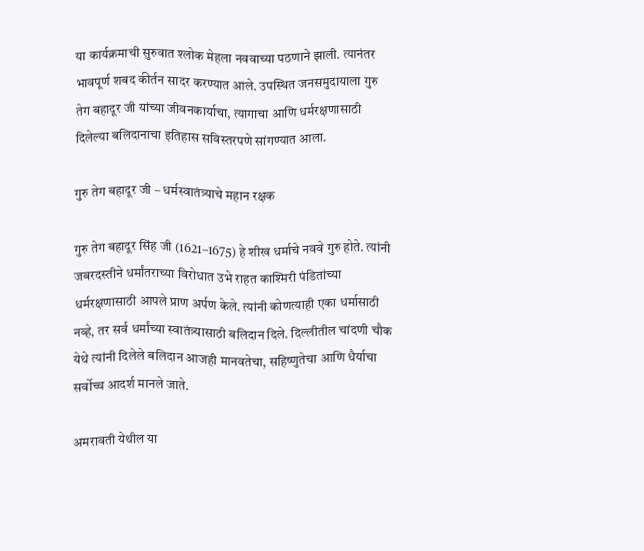या कार्यक्रमाची सुरुवात श्लोक मेहला नववाच्या पठणाने झाली. त्यानंतर भावपूर्ण शबद कीर्तन सादर करण्यात आले. उपस्थित जनसमुदायाला गुरु तेग बहादूर जी यांच्या जीवनकार्याचा, त्यागाचा आणि धर्मरक्षणासाठी दिलेल्या बलिदानाचा इतिहास सविस्तरपणे सांगण्यात आला.

गुरु तेग बहादूर जी – धर्मस्वातंत्र्याचे महान रक्षक

गुरु तेग बहादूर सिंह जी (1621–1675) हे शीख धर्माचे नववे गुरु होते. त्यांनी जबरदस्तीने धर्मांतराच्या विरोधात उभे राहत काश्मिरी पंडितांच्या धर्मरक्षणासाठी आपले प्राण अर्पण केले. त्यांनी कोणत्याही एका धर्मासाठी नव्हे, तर सर्व धर्मांच्या स्वातंत्र्यासाठी बलिदान दिले. दिल्लीतील चांदणी चौक येथे त्यांनी दिलेले बलिदान आजही मानवतेचा, सहिष्णुतेचा आणि धैर्याचा सर्वोच्च आदर्श मानले जाते.

अमरावती येथील या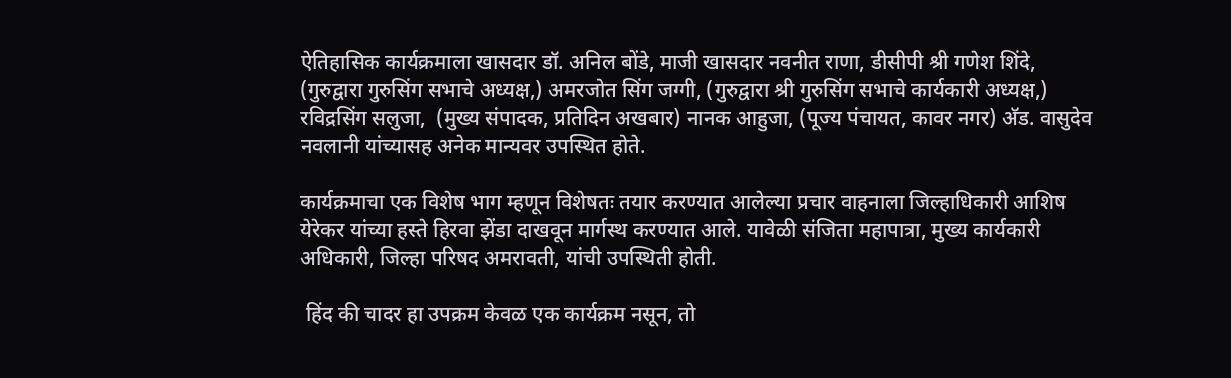ऐतिहासिक कार्यक्रमाला खासदार डॉ. अनिल बोंडे, माजी खासदार नवनीत राणा, डीसीपी श्री गणेश शिंदे, (गुरुद्वारा गुरुसिंग सभाचे अध्यक्ष,) अमरजोत सिंग जग्गी, (गुरुद्वारा श्री गुरुसिंग सभाचे कार्यकारी अध्यक्ष,) रविद्रसिंग सलुजा,  (मुख्य संपादक, प्रतिदिन अखबार) नानक आहुजा, (पूज्य पंचायत, कावर नगर) अ‍ॅड. वासुदेव नवलानी यांच्यासह अनेक मान्यवर उपस्थित होते.

कार्यक्रमाचा एक विशेष भाग म्हणून विशेषतः तयार करण्यात आलेल्या प्रचार वाहनाला जिल्हाधिकारी आशिष येरेकर यांच्या हस्ते हिरवा झेंडा दाखवून मार्गस्थ करण्यात आले. यावेळी संजिता महापात्रा, मुख्य कार्यकारी अधिकारी, जिल्हा परिषद अमरावती, यांची उपस्थिती होती.

 हिंद की चादर हा उपक्रम केवळ एक कार्यक्रम नसून, तो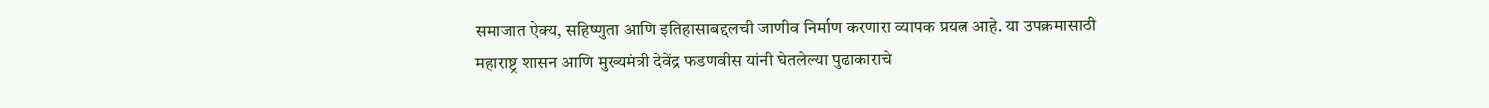समाजात ऐक्य, सहिष्णुता आणि इतिहासाबद्दलची जाणीव निर्माण करणारा व्यापक प्रयत्न आहे. या उपक्रमासाठी महाराष्ट्र शासन आणि मुख्यमंत्री देवेंद्र फडणवीस यांनी घेतलेल्या पुढाकाराचे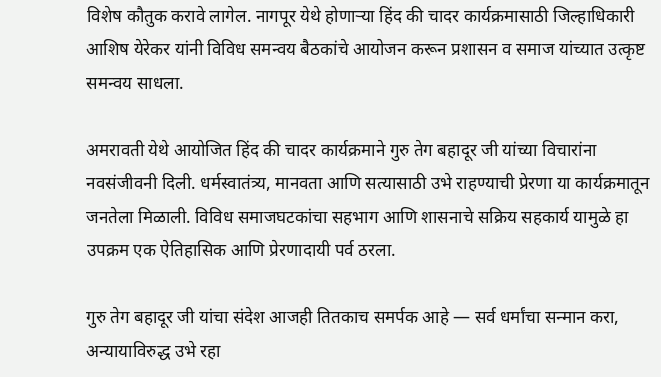विशेष कौतुक करावे लागेल. नागपूर येथे होणाऱ्या हिंद की चादर कार्यक्रमासाठी जिल्हाधिकारी आशिष येरेकर यांनी विविध समन्वय बैठकांचे आयोजन करून प्रशासन व समाज यांच्यात उत्कृष्ट समन्वय साधला.

अमरावती येथे आयोजित हिंद की चादर कार्यक्रमाने गुरु तेग बहादूर जी यांच्या विचारांना नवसंजीवनी दिली. धर्मस्वातंत्र्य, मानवता आणि सत्यासाठी उभे राहण्याची प्रेरणा या कार्यक्रमातून जनतेला मिळाली. विविध समाजघटकांचा सहभाग आणि शासनाचे सक्रिय सहकार्य यामुळे हा उपक्रम एक ऐतिहासिक आणि प्रेरणादायी पर्व ठरला.

गुरु तेग बहादूर जी यांचा संदेश आजही तितकाच समर्पक आहे — सर्व धर्मांचा सन्मान करा, अन्यायाविरुद्ध उभे रहा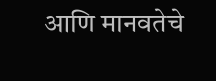आणि मानवतेचे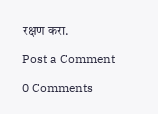रक्षण करा.

Post a Comment

0 Comments